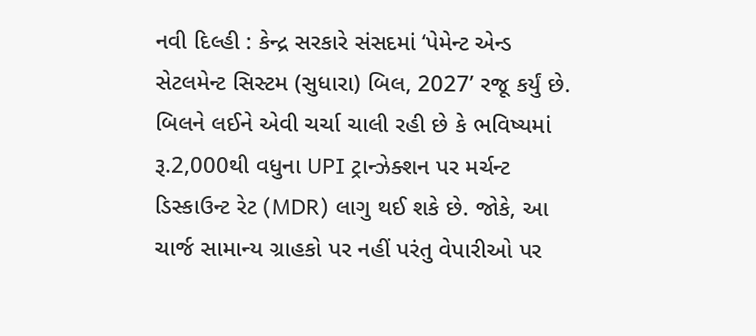નવી દિલ્હી : કેન્દ્ર સરકારે સંસદમાં ‘પેમેન્ટ એન્ડ સેટલમેન્ટ સિસ્ટમ (સુધારા) બિલ, 2027’ રજૂ કર્યું છે. બિલને લઈને એવી ચર્ચા ચાલી રહી છે કે ભવિષ્યમાં રૂ.2,000થી વધુના UPI ટ્રાન્ઝેક્શન પર મર્ચન્ટ ડિસ્કાઉન્ટ રેટ (MDR) લાગુ થઈ શકે છે. જોકે, આ ચાર્જ સામાન્ય ગ્રાહકો પર નહીં પરંતુ વેપારીઓ પર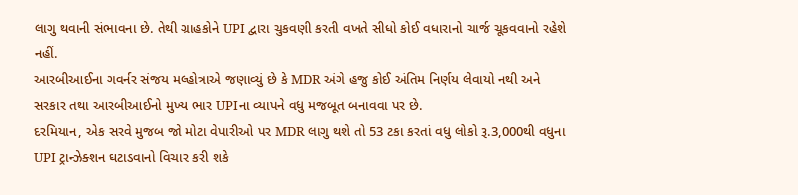લાગુ થવાની સંભાવના છે. તેથી ગ્રાહકોને UPI દ્વારા ચુકવણી કરતી વખતે સીધો કોઈ વધારાનો ચાર્જ ચૂકવવાનો રહેશે નહીં.
આરબીઆઈના ગવર્નર સંજય મલ્હોત્રાએ જણાવ્યું છે કે MDR અંગે હજુ કોઈ અંતિમ નિર્ણય લેવાયો નથી અને સરકાર તથા આરબીઆઈનો મુખ્ય ભાર UPIના વ્યાપને વધુ મજબૂત બનાવવા પર છે.
દરમિયાન, એક સરવે મુજબ જો મોટા વેપારીઓ પર MDR લાગુ થશે તો 53 ટકા કરતાં વધુ લોકો રૂ.3,000થી વધુના UPI ટ્રાન્ઝેક્શન ઘટાડવાનો વિચાર કરી શકે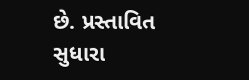છે. પ્રસ્તાવિત સુધારા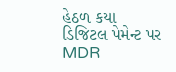હેઠળ કયા ડિજિટલ પેમેન્ટ પર MDR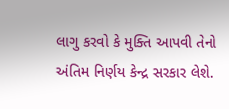લાગુ કરવો કે મુક્તિ આપવી તેનો અંતિમ નિર્ણય કેન્દ્ર સરકાર લેશે.